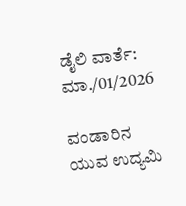ಡೈಲಿ ವಾರ್ತೆ: ಮಾ./01/2026

ವಂಡಾರಿನ ಯುವ ಉದ್ಯಮಿ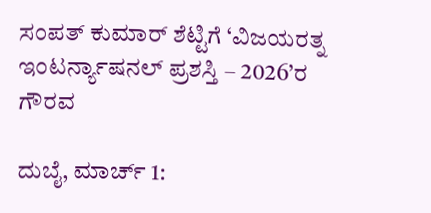ಸಂಪತ್ ಕುಮಾರ್ ಶೆಟ್ಟಿಗೆ ‘ವಿಜಯರತ್ನ ಇಂಟರ್ನ್ಯಾಷನಲ್ ಪ್ರಶಸ್ತಿ – 2026’ರ ಗೌರವ

ದುಬೈ, ಮಾರ್ಚ್ 1: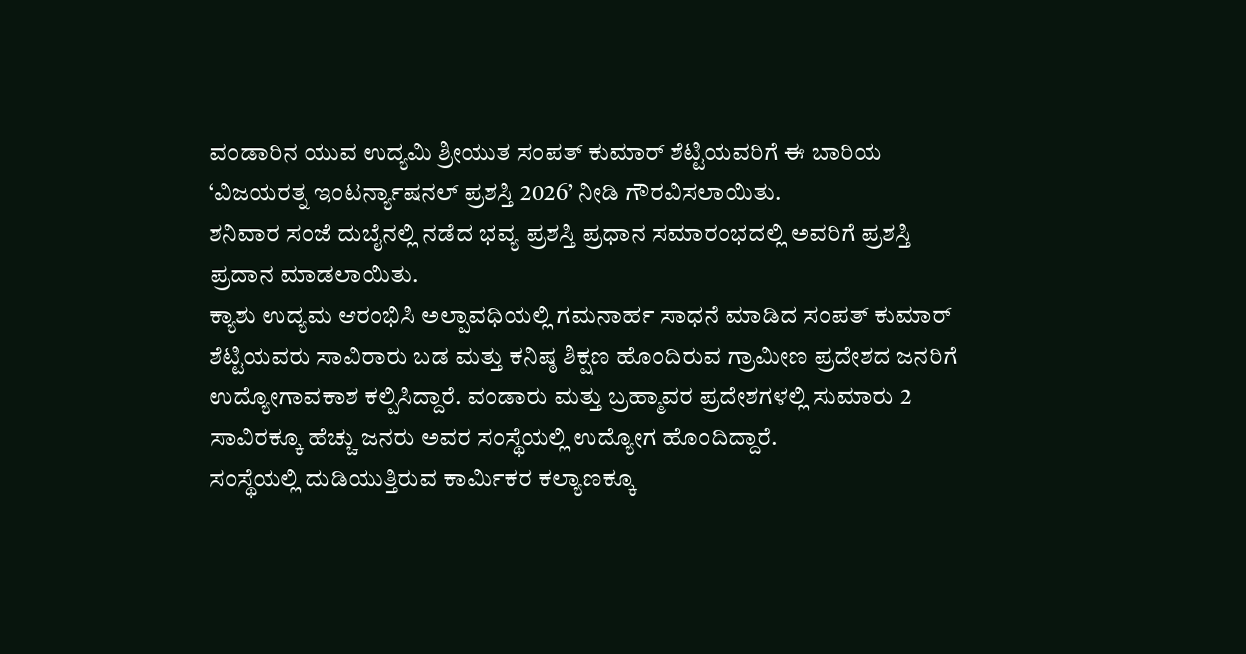ವಂಡಾರಿನ ಯುವ ಉದ್ಯಮಿ ಶ್ರೀಯುತ ಸಂಪತ್ ಕುಮಾರ್ ಶೆಟ್ಟಿಯವರಿಗೆ ಈ ಬಾರಿಯ ‘ವಿಜಯರತ್ನ ಇಂಟರ್ನ್ಯಾಷನಲ್ ಪ್ರಶಸ್ತಿ 2026’ ನೀಡಿ ಗೌರವಿಸಲಾಯಿತು.
ಶನಿವಾರ ಸಂಜೆ ದುಬೈನಲ್ಲಿ ನಡೆದ ಭವ್ಯ ಪ್ರಶಸ್ತಿ ಪ್ರಧಾನ ಸಮಾರಂಭದಲ್ಲಿ ಅವರಿಗೆ ಪ್ರಶಸ್ತಿ ಪ್ರದಾನ ಮಾಡಲಾಯಿತು.
ಕ್ಯಾಶು ಉದ್ಯಮ ಆರಂಭಿಸಿ ಅಲ್ಪಾವಧಿಯಲ್ಲಿ ಗಮನಾರ್ಹ ಸಾಧನೆ ಮಾಡಿದ ಸಂಪತ್ ಕುಮಾರ್ ಶೆಟ್ಟಿಯವರು ಸಾವಿರಾರು ಬಡ ಮತ್ತು ಕನಿಷ್ಠ ಶಿಕ್ಷಣ ಹೊಂದಿರುವ ಗ್ರಾಮೀಣ ಪ್ರದೇಶದ ಜನರಿಗೆ ಉದ್ಯೋಗಾವಕಾಶ ಕಲ್ಪಿಸಿದ್ದಾರೆ. ವಂಡಾರು ಮತ್ತು ಬ್ರಹ್ಮಾವರ ಪ್ರದೇಶಗಳಲ್ಲಿ ಸುಮಾರು 2 ಸಾವಿರಕ್ಕೂ ಹೆಚ್ಚು ಜನರು ಅವರ ಸಂಸ್ಥೆಯಲ್ಲಿ ಉದ್ಯೋಗ ಹೊಂದಿದ್ದಾರೆ.
ಸಂಸ್ಥೆಯಲ್ಲಿ ದುಡಿಯುತ್ತಿರುವ ಕಾರ್ಮಿಕರ ಕಲ್ಯಾಣಕ್ಕೂ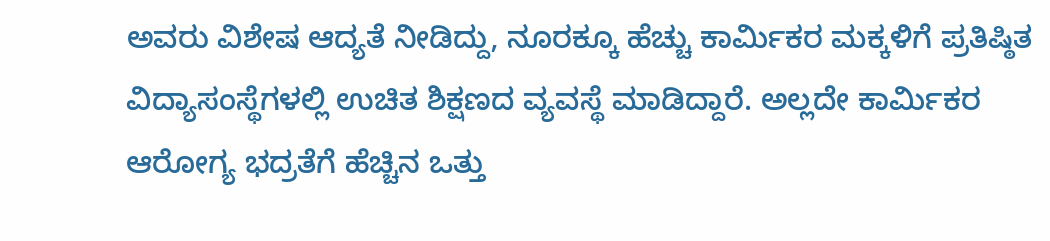ಅವರು ವಿಶೇಷ ಆದ್ಯತೆ ನೀಡಿದ್ದು, ನೂರಕ್ಕೂ ಹೆಚ್ಚು ಕಾರ್ಮಿಕರ ಮಕ್ಕಳಿಗೆ ಪ್ರತಿಷ್ಠಿತ ವಿದ್ಯಾಸಂಸ್ಥೆಗಳಲ್ಲಿ ಉಚಿತ ಶಿಕ್ಷಣದ ವ್ಯವಸ್ಥೆ ಮಾಡಿದ್ದಾರೆ. ಅಲ್ಲದೇ ಕಾರ್ಮಿಕರ ಆರೋಗ್ಯ ಭದ್ರತೆಗೆ ಹೆಚ್ಚಿನ ಒತ್ತು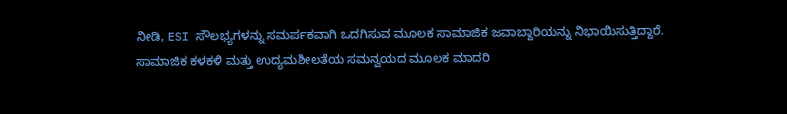ನೀಡಿ, ESI ಸೌಲಭ್ಯಗಳನ್ನು ಸಮರ್ಪಕವಾಗಿ ಒದಗಿಸುವ ಮೂಲಕ ಸಾಮಾಜಿಕ ಜವಾಬ್ದಾರಿಯನ್ನು ನಿಭಾಯಿಸುತ್ತಿದ್ದಾರೆ.
ಸಾಮಾಜಿಕ ಕಳಕಳಿ ಮತ್ತು ಉದ್ಯಮಶೀಲತೆಯ ಸಮನ್ವಯದ ಮೂಲಕ ಮಾದರಿ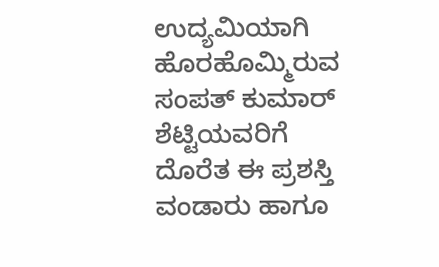ಉದ್ಯಮಿಯಾಗಿ ಹೊರಹೊಮ್ಮಿರುವ ಸಂಪತ್ ಕುಮಾರ್ ಶೆಟ್ಟಿಯವರಿಗೆ ದೊರೆತ ಈ ಪ್ರಶಸ್ತಿ ವಂಡಾರು ಹಾಗೂ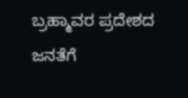ಬ್ರಹ್ಮಾವರ ಪ್ರದೇಶದ ಜನತೆಗೆ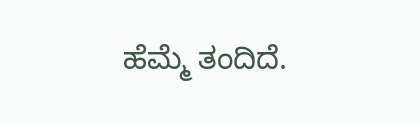ಹೆಮ್ಮೆ ತಂದಿದೆ.